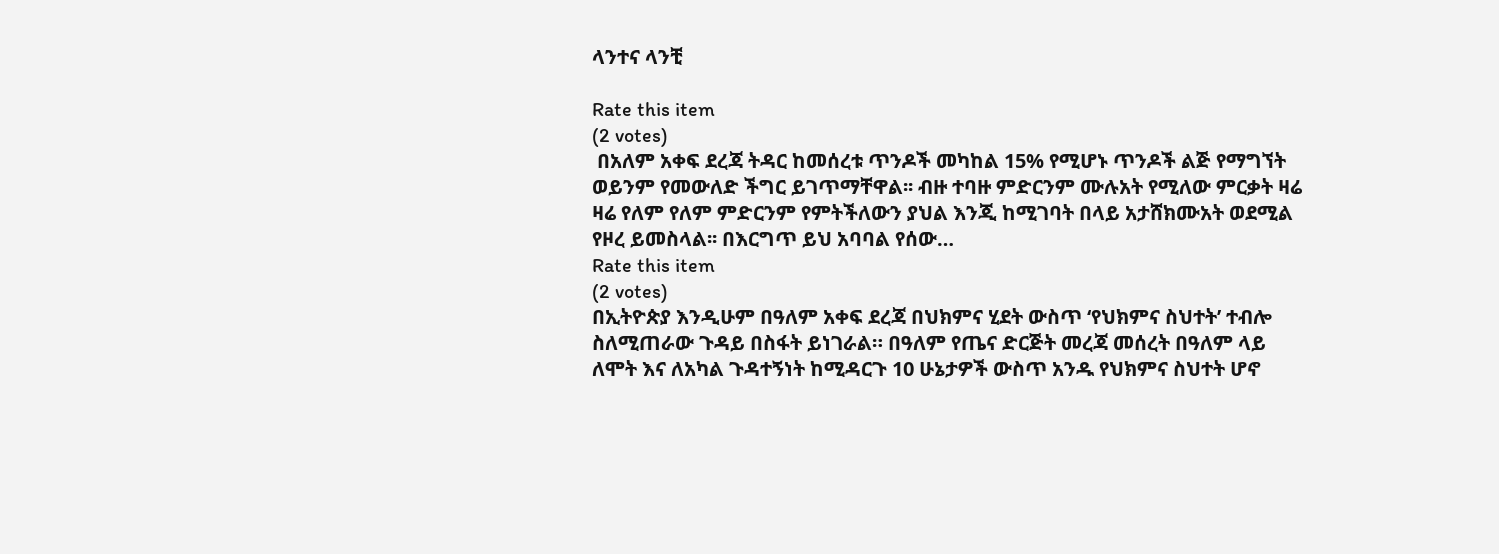ላንተና ላንቺ

Rate this item
(2 votes)
 በአለም አቀፍ ደረጃ ትዳር ከመሰረቱ ጥንዶች መካከል 15% የሚሆኑ ጥንዶች ልጅ የማግኘት ወይንም የመውለድ ችግር ይገጥማቸዋል፡፡ ብዙ ተባዙ ምድርንም ሙሉአት የሚለው ምርቃት ዛሬ ዛሬ የለም የለም ምድርንም የምትችለውን ያህል እንጂ ከሚገባት በላይ አታሸክሙአት ወደሚል የዞረ ይመስላል፡፡ በእርግጥ ይህ አባባል የሰው…
Rate this item
(2 votes)
በኢትዮጵያ እንዲሁም በዓለም አቀፍ ደረጃ በህክምና ሂደት ውስጥ ‘የህክምና ስህተት’ ተብሎ ስለሚጠራው ጉዳይ በስፋት ይነገራል። በዓለም የጤና ድርጅት መረጃ መሰረት በዓለም ላይ ለሞት እና ለአካል ጉዳተኝነት ከሚዳርጉ 10 ሁኔታዎች ውስጥ አንዱ የህክምና ስህተት ሆኖ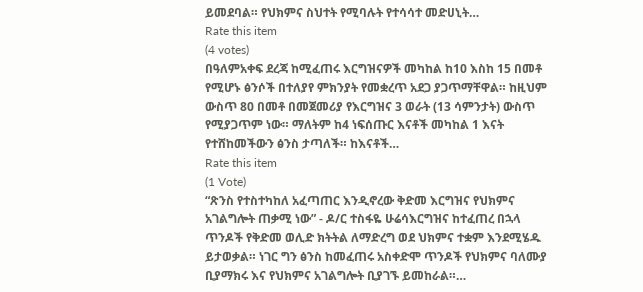ይመደባል። የህክምና ስህተት የሚባሉት የተሳሳተ መድሀኒት…
Rate this item
(4 votes)
በዓለምአቀፍ ደረጃ ከሚፈጠሩ እርግዝናዎች መካከል ከ10 እስከ 15 በመቶ የሚሆኑ ፅንሶች በተለያየ ምክንያት የመቋረጥ አደጋ ያጋጥማቸዋል። ከዚህም ውስጥ 80 በመቶ በመጀመሪያ የእርግዝና 3 ወራት (13 ሳምንታት) ውስጥ የሚያጋጥም ነው። ማለትም ከ4 ነፍሰጡር እናቶች መካከል 1 እናት የተሸከመችውን ፅንስ ታጣለች። ከእናቶች…
Rate this item
(1 Vote)
“ጽንስ የተስተካከለ አፈጣጠር እንዲኖረው ቅድመ እርግዝና የህክምና አገልግሎት ጠቃሚ ነው” - ዶ/ር ተስፋዬ ሁሬሳእርግዝና ከተፈጠረ በኋላ ጥንዶች የቅድመ ወሊድ ክትትል ለማድረግ ወደ ህክምና ተቋም እንደሚሄዱ ይታወቃል። ነገር ግን ፅንስ ከመፈጠሩ አስቀድሞ ጥንዶች የህክምና ባለሙያ ቢያማክሩ እና የህክምና አገልግሎት ቢያገኙ ይመከራል።…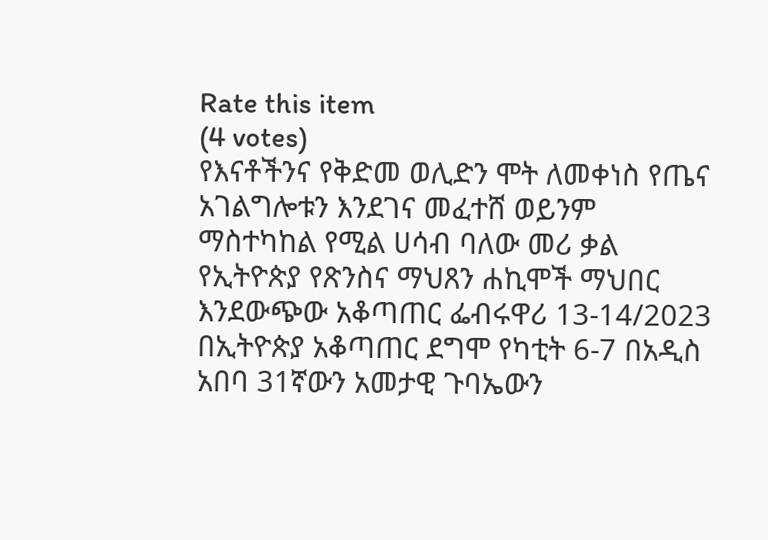Rate this item
(4 votes)
የእናቶችንና የቅድመ ወሊድን ሞት ለመቀነስ የጤና አገልግሎቱን እንደገና መፈተሸ ወይንም ማስተካከል የሚል ሀሳብ ባለው መሪ ቃል የኢትዮጵያ የጽንስና ማህጸን ሐኪሞች ማህበር እንደውጭው አቆጣጠር ፌብሩዋሪ 13-14/2023 በኢትዮጵያ አቆጣጠር ደግሞ የካቲት 6-7 በአዲስ አበባ 31ኛውን አመታዊ ጉባኤውን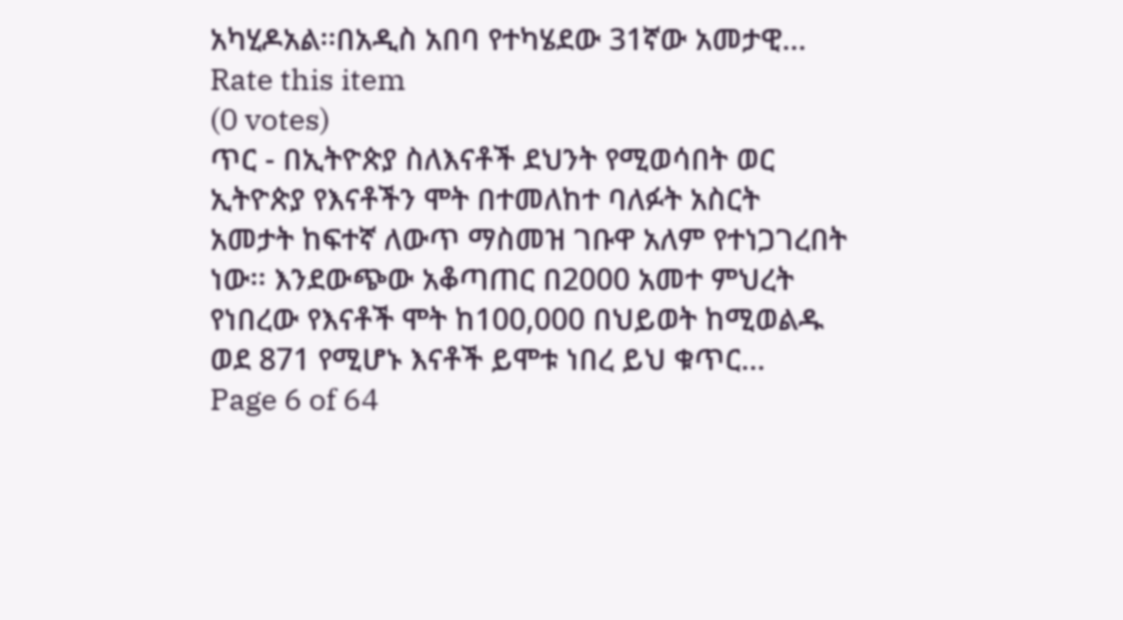አካሂዶአል፡፡በአዲስ አበባ የተካሄደው 31ኛው አመታዊ…
Rate this item
(0 votes)
ጥር - በኢትዮጵያ ስለእናቶች ደህንት የሚወሳበት ወር ኢትዮጵያ የእናቶችን ሞት በተመለከተ ባለፉት አስርት አመታት ከፍተኛ ለውጥ ማስመዝ ገቡዋ አለም የተነጋገረበት ነው፡፡ እንደውጭው አቆጣጠር በ2000 አመተ ምህረት የነበረው የእናቶች ሞት ከ100,000 በህይወት ከሚወልዱ ወደ 871 የሚሆኑ እናቶች ይሞቱ ነበረ ይህ ቁጥር…
Page 6 of 64